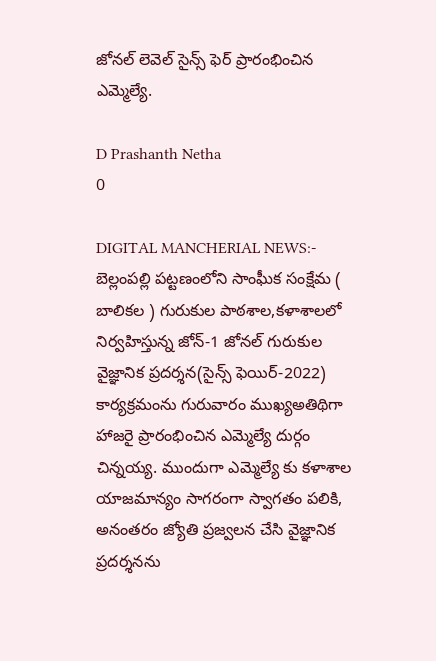జోనల్ లెవెల్ సైన్స్ ఫెర్ ప్రారంభించిన ఎమ్మెల్యే.

D Prashanth Netha
0

DIGITAL MANCHERIAL NEWS:-  బెల్లంపల్లి పట్టణంలోని సాంఘీక సంక్షేమ ( బాలికల ) గురుకుల పాఠశాల,కళాశాలలో నిర్వహిస్తున్న జోన్-1 జోనల్ గురుకుల వైజ్ఞానిక ప్రదర్శన(సైన్స్ ఫెయిర్-2022) కార్యక్రమంను గురువారం ముఖ్యఅతిథిగా హాజరై ప్రారంభించిన ఎమ్మెల్యే దుర్గం చిన్నయ్య. ముందుగా ఎమ్మెల్యే కు కళాశాల యాజమాన్యం సాగరంగా స్వాగతం పలికి, అనంతరం జ్యోతి ప్రజ్వలన చేసి వైజ్ఞానిక ప్రదర్శనను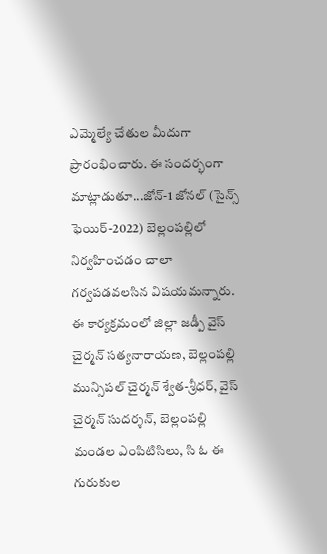ఎమ్మెల్యే చేతుల మీదుగా ప్రారంభించారు. ఈ సందర్భంగా  మాట్లాడుతూ...జోన్-1 జోనల్ (సైన్స్ ఫెయిర్-2022) బెల్లంపల్లిలో నిర్వహించడం చాలా గర్వపడవలసిన విషయమన్నారు. ఈ కార్యక్రమంలో జిల్లా జడ్పీ వైస్ చైర్మన్ సత్యనారాయణ, బెల్లంపల్లి మున్సిపల్ చైర్మన్ శ్వేత-శ్రీధర్, వైస్ చైర్మన్ సుదర్శన్, బెల్లంపల్లి మండల ఎంపిటిసిలు, సి ఓ ఈ గురుకుల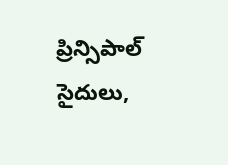ప్రిన్సిపాల్ సైదులు,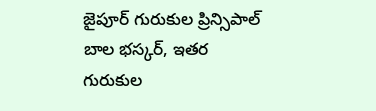జైపూర్ గురుకుల ప్రిన్సిపాల్ బాల భస్కర్, ఇతర గురుకుల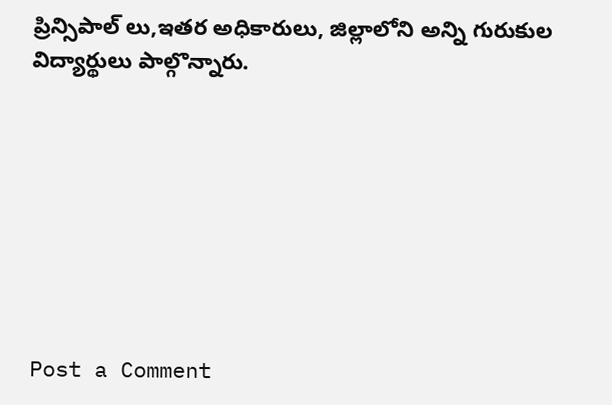ప్రిన్సిపాల్ లు,ఇతర అధికారులు, జిల్లాలోని అన్ని గురుకుల విద్యార్థులు పాల్గొన్నారు.








Post a Comment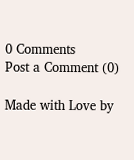0 Comments
Post a Comment (0)

Made with Love by